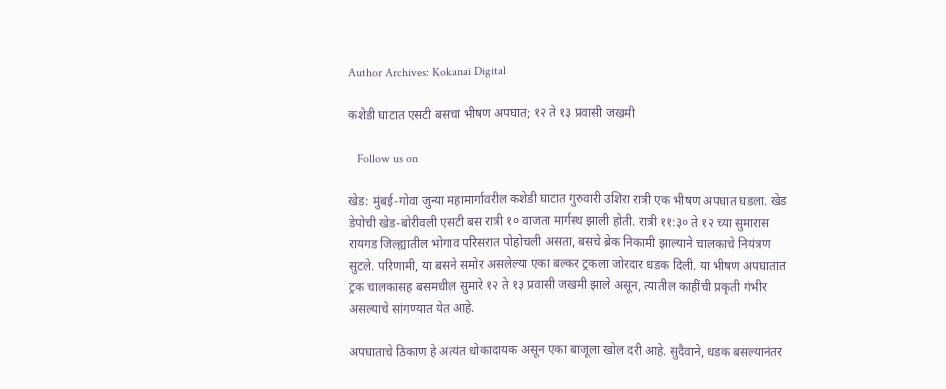Author Archives: Kokanai Digital

कशेडी घाटात एसटी बसचा भीषण अपघात; १२ ते १३ प्रवासी जखमी

   Follow us on

खेड: मुंबई-गोवा जुन्या महामार्गावरील कशेडी घाटात गुरुवारी उशिरा रात्री एक भीषण अपघात घडला. खेड डेपोची खेड-बोरीवली एसटी बस रात्री १० वाजता मार्गस्थ झाली होती. रात्री ११:३० ते १२ च्या सुमारास रायगड जिल्ह्यातील भोगाव परिसरात पोहोचली असता, बसचे ब्रेक निकामी झाल्याने चालकाचे नियंत्रण सुटले. परिणामी, या बसने समोर असलेल्या एका बल्कर ट्रकला जोरदार धडक दिली. या भीषण अपघातात ट्रक चालकासह बसमधील सुमारे १२ ते १३ प्रवासी जखमी झाले असून, त्यातील काहींची प्रकृती गंभीर असल्याचे सांगण्यात येत आहे.

अपघाताचे ठिकाण हे अत्यंत धोकादायक असून एका बाजूला खोल दरी आहे. सुदैवाने, धडक बसल्यानंतर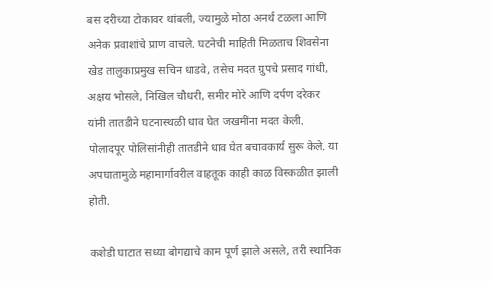बस दरीच्या टोकावर थांबली, ज्यामुळे मोठा अनर्थ टळला आणि अनेक प्रवाशांचे प्राण वाचले. घटनेची माहिती मिळताच शिवसेना खेड तालुकाप्रमुख सचिन धाडवे, तसेच मदत ग्रुपचे प्रसाद गांधी, अक्षय भोसले, निखिल चौधरी, समीर मोरे आणि दर्पण दरेकर यांनी तातडीने घटनास्थळी धाव घेत जखमींना मदत केली. पोलादपूर पोलिसांनीही तातडीने धाव घेत बचावकार्य सुरू केले. या अपघातामुळे महामार्गावरील वाहतूक काही काळ विस्कळीत झाली होती.

कशेडी घाटात सध्या बोगद्याचे काम पूर्ण झाले असले, तरी स्थानिक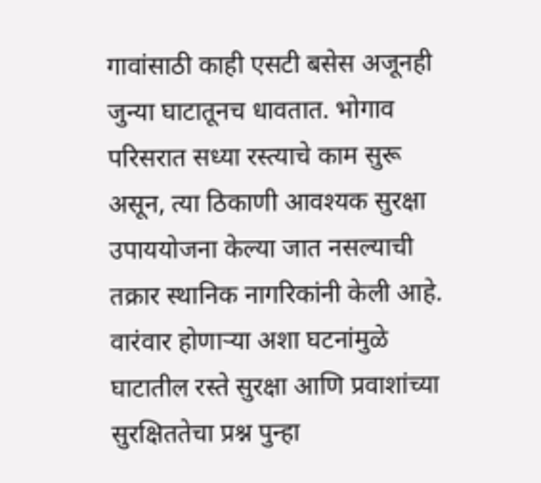गावांसाठी काही एसटी बसेस अजूनही जुन्या घाटातूनच धावतात. भोगाव परिसरात सध्या रस्त्याचे काम सुरू असून, त्या ठिकाणी आवश्यक सुरक्षा उपाययोजना केल्या जात नसल्याची तक्रार स्थानिक नागरिकांनी केली आहे. वारंवार होणाऱ्या अशा घटनांमुळे घाटातील रस्ते सुरक्षा आणि प्रवाशांच्या सुरक्षिततेचा प्रश्न पुन्हा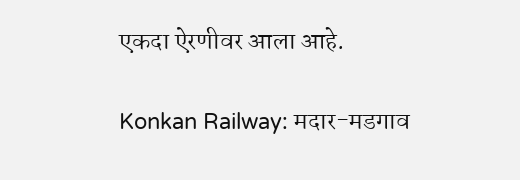एकदा ऐरणीवर आला आहे.

Konkan Railway: मदार-मडगाव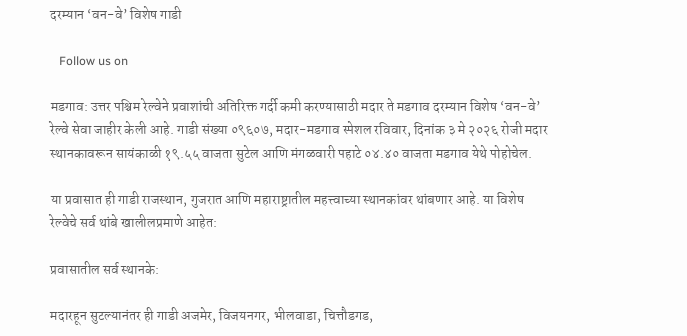दरम्यान ‘वन-वे’ विशेष गाडी

   Follow us on

मडगाव: उत्तर पश्चिम रेल्वेने प्रवाशांची अतिरिक्त गर्दी कमी करण्यासाठी मदार ते मडगाव दरम्यान विशेष ‘वन-वे’ रेल्वे सेवा जाहीर केली आहे. गाडी संख्या ०९६०७, मदार-मडगाव स्पेशल रविवार, दिनांक ३ मे २०२६ रोजी मदार स्थानकावरून सायंकाळी १९.५५ वाजता सुटेल आणि मंगळवारी पहाटे ०४.४० वाजता मडगाव येथे पोहोचेल.

या प्रवासात ही गाडी राजस्थान, गुजरात आणि महाराष्ट्रातील महत्त्वाच्या स्थानकांवर थांबणार आहे. या विशेष रेल्वेचे सर्व थांबे खालीलप्रमाणे आहेत:

प्रवासातील सर्व स्थानके:

मदारहून सुटल्यानंतर ही गाडी अजमेर, विजयनगर, भीलवाडा, चित्तौडगड,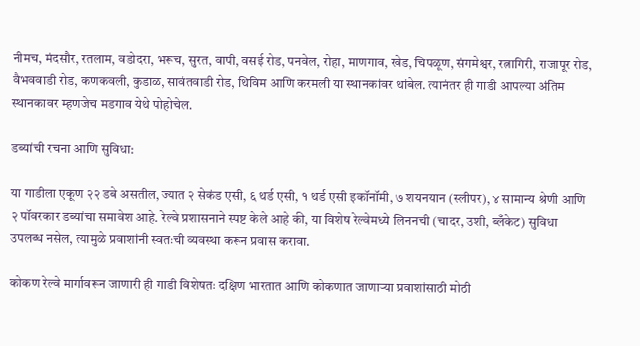नीमच, मंदसौर, रतलाम, वडोदरा, भरूच, सुरत, वापी, वसई रोड, पनवेल, रोहा, माणगाव, खेड, चिपळूण, संगमेश्वर, रत्नागिरी, राजापूर रोड, वैभववाडी रोड, कणकवली, कुडाळ, सावंतवाडी रोड, थिविम आणि करमली या स्थानकांवर थांबेल. त्यानंतर ही गाडी आपल्या अंतिम स्थानकावर म्हणजेच मडगाव येथे पोहोचेल.

डब्यांची रचना आणि सुविधा:

या गाडीला एकूण २२ डबे असतील, ज्यात २ सेकंड एसी, ६ थर्ड एसी, १ थर्ड एसी इकॉनॉमी, ७ शयनयान (स्लीपर), ४ सामान्य श्रेणी आणि २ पॉवरकार डब्यांचा समावेश आहे. रेल्वे प्रशासनाने स्पष्ट केले आहे की, या विशेष रेल्वेमध्ये लिननची (चादर, उशी, ब्लँकेट) सुविधा उपलब्ध नसेल, त्यामुळे प्रवाशांनी स्वतःची व्यवस्था करून प्रवास करावा.

कोकण रेल्वे मार्गावरून जाणारी ही गाडी विशेषतः दक्षिण भारतात आणि कोकणात जाणाऱ्या प्रवाशांसाठी मोठी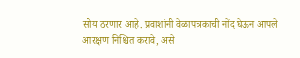सोय ठरणार आहे. प्रवाशांनी वेळापत्रकाची नोंद घेऊन आपले आरक्षण निश्चित करावे, असे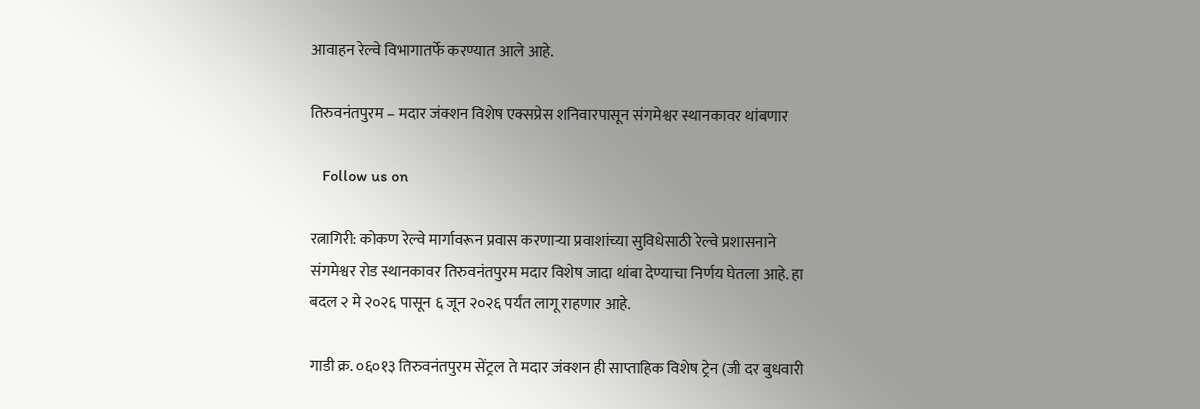आवाहन रेल्वे विभागातर्फे करण्यात आले आहे.

तिरुवनंतपुरम – मदार जंक्शन विशेष एक्सप्रेस शनिवारपासून संगमेश्वर स्थानकावर थांबणार

   Follow us on

रत्नागिरी: कोकण रेल्वे मार्गावरून प्रवास करणाऱ्या प्रवाशांच्या सुविधेसाठी रेल्वे प्रशासनाने संगमेश्वर रोड स्थानकावर तिरुवनंतपुरम मदार विशेष जादा थांबा देण्याचा निर्णय घेतला आहे. हा बदल २ मे २०२६ पासून ६ जून २०२६ पर्यंत लागू राहणार आहे.

गाडी क्र. ०६०१३ तिरुवनंतपुरम सेंट्रल ते मदार जंक्शन ही साप्ताहिक विशेष ट्रेन (जी दर बुधवारी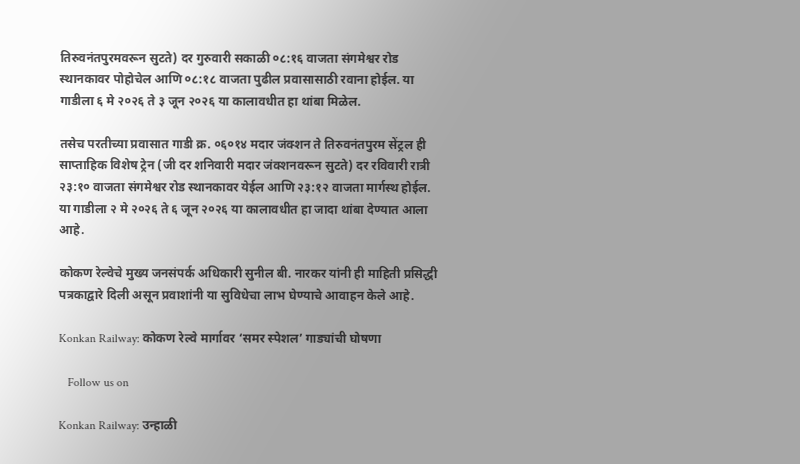तिरुवनंतपुरमवरून सुटते) दर गुरुवारी सकाळी ०८:१६ वाजता संगमेश्वर रोड स्थानकावर पोहोचेल आणि ०८:१८ वाजता पुढील प्रवासासाठी रवाना होईल. या गाडीला ६ मे २०२६ ते ३ जून २०२६ या कालावधीत हा थांबा मिळेल.

तसेच परतीच्या प्रवासात गाडी क्र. ०६०१४ मदार जंक्शन ते तिरुवनंतपुरम सेंट्रल ही साप्ताहिक विशेष ट्रेन (जी दर शनिवारी मदार जंक्शनवरून सुटते) दर रविवारी रात्री २३:१० वाजता संगमेश्वर रोड स्थानकावर येईल आणि २३:१२ वाजता मार्गस्थ होईल. या गाडीला २ मे २०२६ ते ६ जून २०२६ या कालावधीत हा जादा थांबा देण्यात आला आहे.

कोकण रेल्वेचे मुख्य जनसंपर्क अधिकारी सुनील बी. नारकर यांनी ही माहिती प्रसिद्धी पत्रकाद्वारे दिली असून प्रवाशांनी या सुविधेचा लाभ घेण्याचे आवाहन केले आहे.

Konkan Railway: कोकण रेल्वे मार्गावर ‘समर स्पेशल’ गाड्यांची घोषणा

   Follow us on

Konkan Railway: उन्हाळी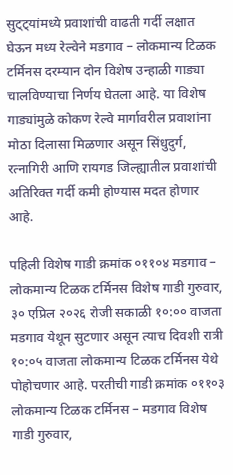सुट्ट्यांमध्ये प्रवाशांची वाढती गर्दी लक्षात घेऊन मध्य रेल्वेने मडगाव – लोकमान्य टिळक टर्मिनस दरम्यान दोन विशेष उन्हाळी गाड्या चालविण्याचा निर्णय घेतला आहे. या विशेष गाड्यांमुळे कोकण रेल्वे मार्गावरील प्रवाशांना मोठा दिलासा मिळणार असून सिंधुदुर्ग, रत्नागिरी आणि रायगड जिल्ह्यातील प्रवाशांची अतिरिक्त गर्दी कमी होण्यास मदत होणार आहे.

पहिली विशेष गाडी क्रमांक ०११०४ मडगाव – लोकमान्य टिळक टर्मिनस विशेष गाडी गुरुवार, ३० एप्रिल २०२६ रोजी सकाळी १०:०० वाजता मडगाव येथून सुटणार असून त्याच दिवशी रात्री १०:०५ वाजता लोकमान्य टिळक टर्मिनस येथे पोहोचणार आहे. परतीची गाडी क्रमांक ०११०३ लोकमान्य टिळक टर्मिनस – मडगाव विशेष गाडी गुरुवार,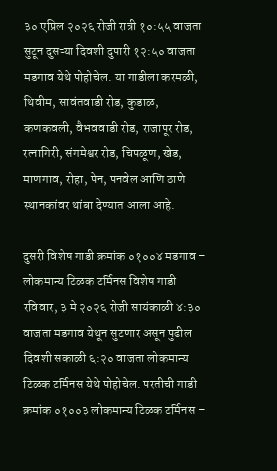३० एप्रिल २०२६ रोजी रात्री १०:५५ वाजता सुटून दुसऱ्या दिवशी दुपारी १२:५० वाजता मडगाव येथे पोहोचेल. या गाडीला करमळी, थिवीम, सावंतवाडी रोड, कुडाळ, कणकवली, वैभववाडी रोड, राजापूर रोड, रत्नागिरी, संगमेश्वर रोड, चिपळूण, खेड, माणगाव, रोहा, पेन, पनवेल आणि ठाणे स्थानकांवर थांबा देण्यात आला आहे.

दुसरी विशेष गाडी क्रमांक ०१००४ मडगाव – लोकमान्य टिळक टर्मिनस विशेष गाडी रविवार, ३ मे २०२६ रोजी सायंकाळी ४:३० वाजता मडगाव येथून सुटणार असून पुढील दिवशी सकाळी ६:२० वाजता लोकमान्य टिळक टर्मिनस येथे पोहोचेल. परतीची गाडी क्रमांक ०१००३ लोकमान्य टिळक टर्मिनस –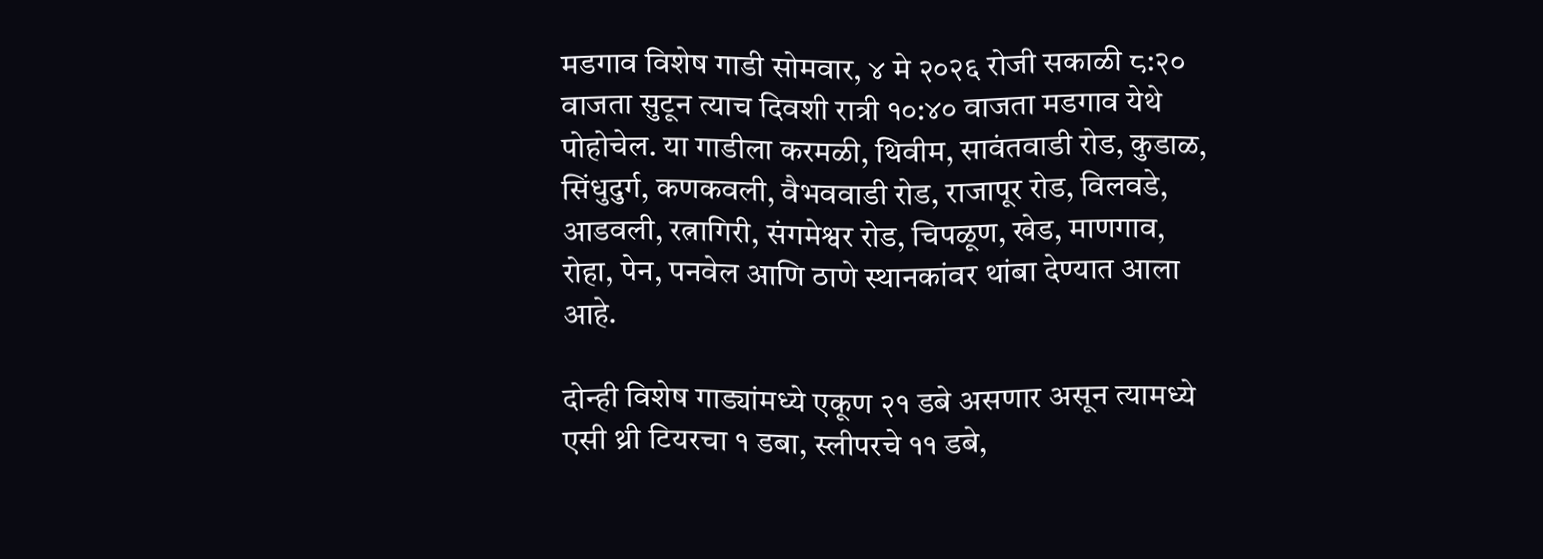मडगाव विशेष गाडी सोमवार, ४ मे २०२६ रोजी सकाळी ८:२० वाजता सुटून त्याच दिवशी रात्री १०:४० वाजता मडगाव येथे पोहोचेल. या गाडीला करमळी, थिवीम, सावंतवाडी रोड, कुडाळ, सिंधुदुर्ग, कणकवली, वैभववाडी रोड, राजापूर रोड, विलवडे, आडवली, रत्नागिरी, संगमेश्वर रोड, चिपळूण, खेड, माणगाव, रोहा, पेन, पनवेल आणि ठाणे स्थानकांवर थांबा देण्यात आला आहे.

दोन्ही विशेष गाड्यांमध्ये एकूण २१ डबे असणार असून त्यामध्ये एसी थ्री टियरचा १ डबा, स्लीपरचे ११ डबे,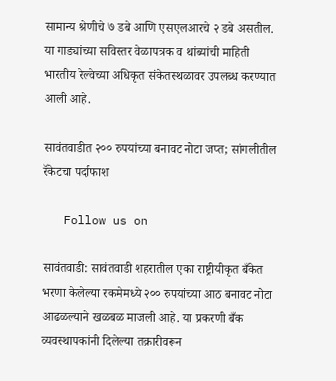सामान्य श्रेणीचे ७ डबे आणि एसएलआरचे २ डबे असतील. या गाड्यांच्या सविस्तर वेळापत्रक व थांब्यांची माहिती भारतीय रेल्वेच्या अधिकृत संकेतस्थळावर उपलब्ध करण्यात आली आहे.

सावंतवाडीत २०० रुपयांच्या बनावट नोटा जप्त; सांगलीतील रॅकेटचा पर्दाफाश

   Follow us on

सावंतवाडी: सावंतवाडी शहरातील एका राष्ट्रीयीकृत बँकेत भरणा केलेल्या रकमेमध्ये २०० रुपयांच्या आठ बनावट नोटा आढळल्याने खळबळ माजली आहे. या प्रकरणी बँक व्यवस्थापकांनी दिलेल्या तक्रारीवरून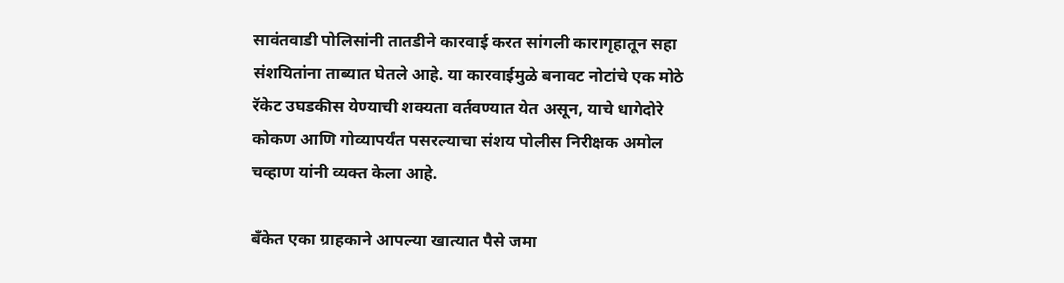सावंतवाडी पोलिसांनी तातडीने कारवाई करत सांगली कारागृहातून सहा संशयितांना ताब्यात घेतले आहे. या कारवाईमुळे बनावट नोटांचे एक मोठे रॅकेट उघडकीस येण्याची शक्यता वर्तवण्यात येत असून, याचे धागेदोरे कोकण आणि गोव्यापर्यंत पसरल्याचा संशय पोलीस निरीक्षक अमोल चव्हाण यांनी व्यक्त केला आहे.

बँकेत एका ग्राहकाने आपल्या खात्यात पैसे जमा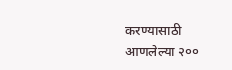करण्यासाठी आणलेल्या २००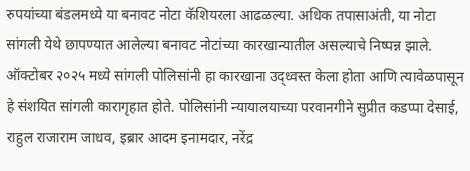रुपयांच्या बंडलमध्ये या बनावट नोटा कॅशियरला आढळल्या. अधिक तपासाअंती, या नोटा सांगली येथे छापण्यात आलेल्या बनावट नोटांच्या कारखान्यातील असल्याचे निष्पन्न झाले. ऑक्टोबर २०२५ मध्ये सांगली पोलिसांनी हा कारखाना उद्ध्वस्त केला होता आणि त्यावेळपासून हे संशयित सांगली कारागृहात होते. पोलिसांनी न्यायालयाच्या परवानगीने सुप्रीत कडप्पा देसाई, राहुल राजाराम जाधव, इब्रार आदम इनामदार, नरेंद्र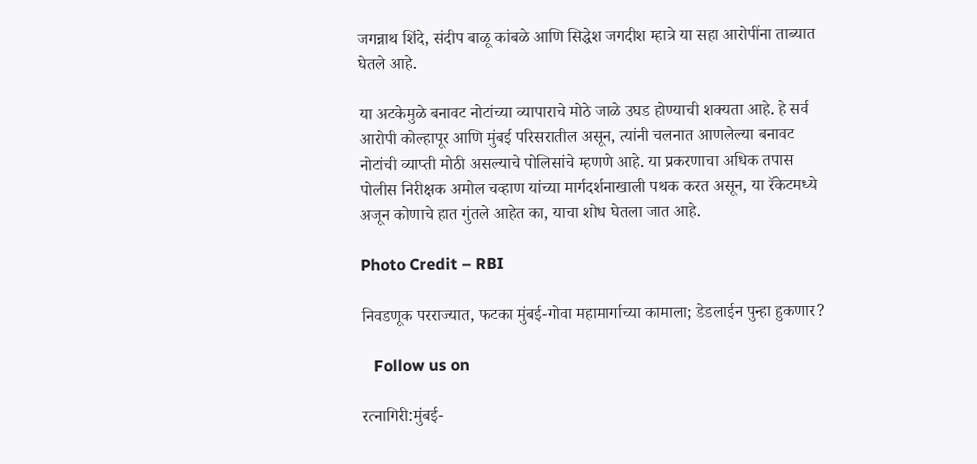जगन्नाथ शिंदे, संदीप बाळू कांबळे आणि सिद्धेश जगदीश म्हात्रे या सहा आरोपींना ताब्यात घेतले आहे.

या अटकेमुळे बनावट नोटांच्या व्यापाराचे मोठे जाळे उघड होण्याची शक्यता आहे. हे सर्व आरोपी कोल्हापूर आणि मुंबई परिसरातील असून, त्यांनी चलनात आणलेल्या बनावट नोटांची व्याप्ती मोठी असल्याचे पोलिसांचे म्हणणे आहे. या प्रकरणाचा अधिक तपास पोलीस निरीक्षक अमोल चव्हाण यांच्या मार्गदर्शनाखाली पथक करत असून, या रॅकेटमध्ये अजून कोणाचे हात गुंतले आहेत का, याचा शोध घेतला जात आहे.

Photo Credit – RBI

निवडणूक परराज्यात, फटका मुंबई-गोवा महामार्गाच्या कामाला; डेडलाईन पुन्हा हुकणार?

   Follow us on

रत्नागिरी:मुंबई-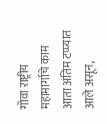गोवा राष्ट्रीय महामार्गाचे काम आता अंतिम टप्प्यात आले असून,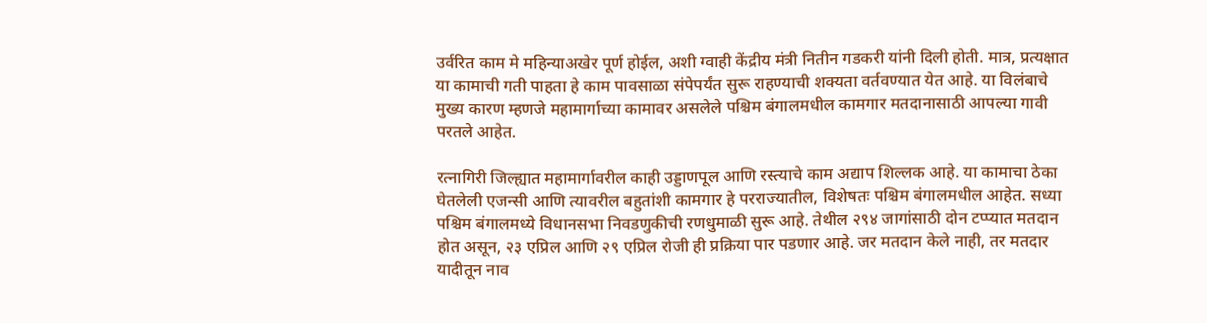उर्वरित काम मे महिन्याअखेर पूर्ण होईल, अशी ग्वाही केंद्रीय मंत्री नितीन गडकरी यांनी दिली होती. मात्र, प्रत्यक्षात या कामाची गती पाहता हे काम पावसाळा संपेपर्यंत सुरू राहण्याची शक्यता वर्तवण्यात येत आहे. या विलंबाचे मुख्य कारण म्हणजे महामार्गाच्या कामावर असलेले पश्चिम बंगालमधील कामगार मतदानासाठी आपल्या गावी परतले आहेत.

रत्नागिरी जिल्ह्यात महामार्गावरील काही उड्डाणपूल आणि रस्त्याचे काम अद्याप शिल्लक आहे. या कामाचा ठेका घेतलेली एजन्सी आणि त्यावरील बहुतांशी कामगार हे परराज्यातील, विशेषतः पश्चिम बंगालमधील आहेत. सध्या पश्चिम बंगालमध्ये विधानसभा निवडणुकीची रणधुमाळी सुरू आहे. तेथील २९४ जागांसाठी दोन टप्प्यात मतदान होत असून, २३ एप्रिल आणि २९ एप्रिल रोजी ही प्रक्रिया पार पडणार आहे. जर मतदान केले नाही, तर मतदार यादीतून नाव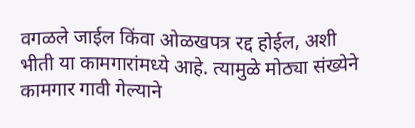वगळले जाईल किंवा ओळखपत्र रद्द होईल, अशी भीती या कामगारांमध्ये आहे. त्यामुळे मोठ्या संख्येने कामगार गावी गेल्याने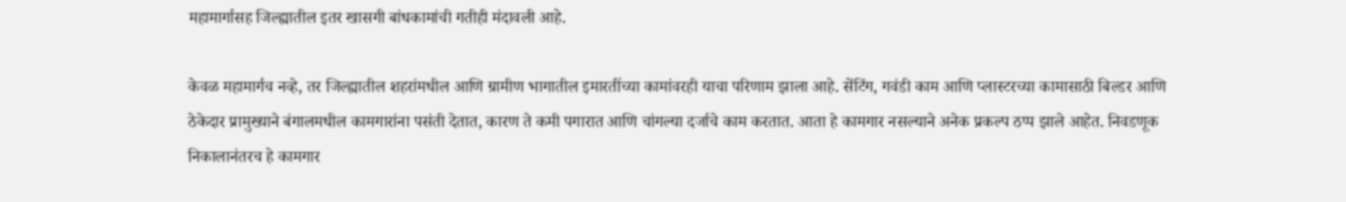महामार्गासह जिल्ह्यातील इतर खासगी बांधकामांची गतीही मंदावली आहे.

केवळ महामार्गच नव्हे, तर जिल्ह्यातील शहरांमधील आणि ग्रामीण भागातील इमारतींच्या कामांवरही याचा परिणाम झाला आहे. सेंटिंग, गवंडी काम आणि प्लास्टरच्या कामासाठी बिल्डर आणि ठेकेदार प्रामुख्याने बंगालमधील कामगारांना पसंती देतात, कारण ते कमी पगारात आणि चांगल्या दर्जाचे काम करतात. आता हे कामगार नसल्याने अनेक प्रकल्प ठप्प झाले आहेत. निवडणूक निकालानंतरच हे कामगार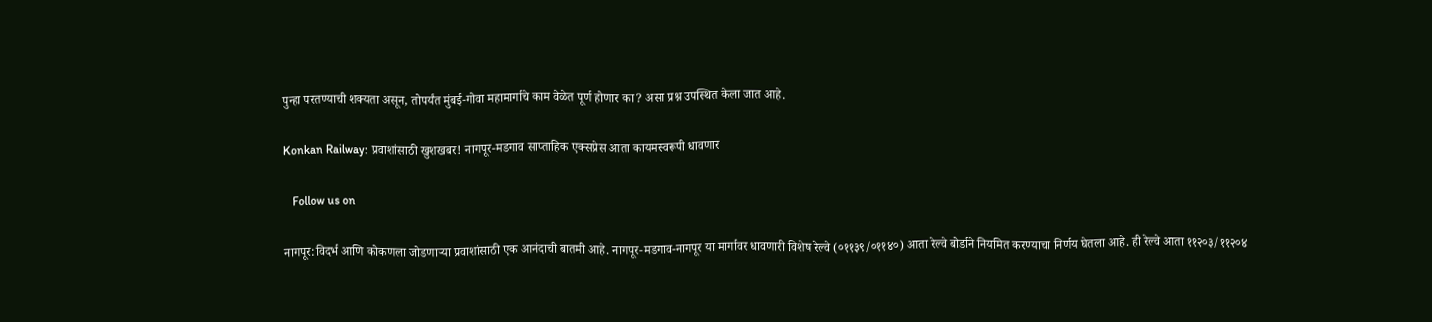पुन्हा परतण्याची शक्यता असून, तोपर्यंत मुंबई-गोवा महामार्गाचे काम वेळेत पूर्ण होणार का? असा प्रश्न उपस्थित केला जात आहे.

Konkan Railway: प्रवाशांसाठी खुशखबर! नागपूर-मडगाव साप्ताहिक एक्सप्रेस आता कायमस्वरूपी धावणार

   Follow us on

नागपूर:विदर्भ आणि कोकणला जोडणाऱ्या प्रवाशांसाठी एक आनंदाची बातमी आहे. नागपूर-मडगाव-नागपूर या मार्गावर धावणारी विशेष रेल्वे (०११३९/०११४०) आता रेल्वे बोर्डाने नियमित करण्याचा निर्णय घेतला आहे. ही रेल्वे आता ११२०३/११२०४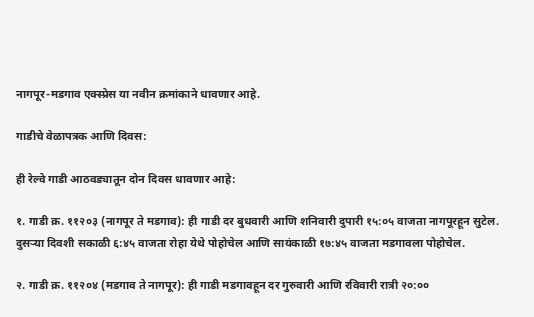नागपूर-मडगाव एक्स्प्रेस या नवीन क्रमांकाने धावणार आहे.

गाडीचे वेळापत्रक आणि दिवस:

ही रेल्वे गाडी आठवड्यातून दोन दिवस धावणार आहे:

१. गाडी क्र. ११२०३ (नागपूर ते मडगाव): ही गाडी दर बुधवारी आणि शनिवारी दुपारी १५:०५ वाजता नागपूरहून सुटेल. दुसऱ्या दिवशी सकाळी ६:४५ वाजता रोहा येथे पोहोचेल आणि सायंकाळी १७:४५ वाजता मडगावला पोहोचेल.

२. गाडी क्र. ११२०४ (मडगाव ते नागपूर): ही गाडी मडगावहून दर गुरुवारी आणि रविवारी रात्री २०:००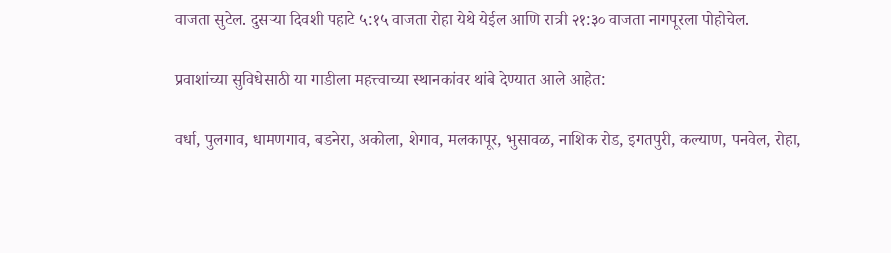वाजता सुटेल. दुसऱ्या दिवशी पहाटे ५:१५ वाजता रोहा येथे येईल आणि रात्री २१:३० वाजता नागपूरला पोहोचेल.

प्रवाशांच्या सुविधेसाठी या गाडीला महत्त्वाच्या स्थानकांवर थांबे देण्यात आले आहेत:

वर्धा, पुलगाव, धामणगाव, बडनेरा, अकोला, शेगाव, मलकापूर, भुसावळ, नाशिक रोड, इगतपुरी, कल्याण, पनवेल, रोहा,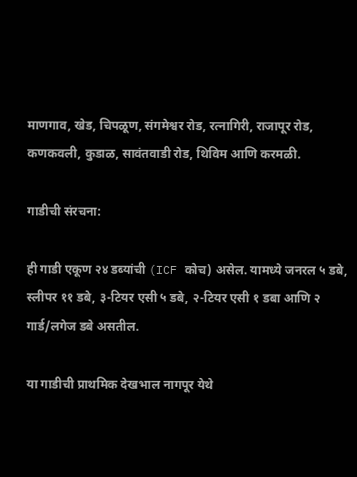माणगाव, खेड, चिपळूण, संगमेश्वर रोड, रत्नागिरी, राजापूर रोड, कणकवली, कुडाळ, सावंतवाडी रोड, थिविम आणि करमळी.

गाडीची संरचना:

ही गाडी एकूण २४ डब्यांची (ICF कोच) असेल. यामध्ये जनरल ५ डबे, स्लीपर ११ डबे, ३-टियर एसी ५ डबे, २-टियर एसी १ डबा आणि २ गार्ड/लगेज डबे असतील.

या गाडीची प्राथमिक देखभाल नागपूर येथे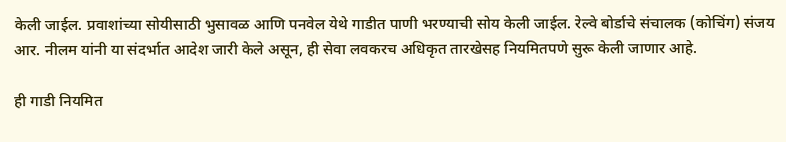केली जाईल. प्रवाशांच्या सोयीसाठी भुसावळ आणि पनवेल येथे गाडीत पाणी भरण्याची सोय केली जाईल. रेल्वे बोर्डाचे संचालक (कोचिंग) संजय आर. नीलम यांनी या संदर्भात आदेश जारी केले असून, ही सेवा लवकरच अधिकृत तारखेसह नियमितपणे सुरू केली जाणार आहे.

ही गाडी नियमित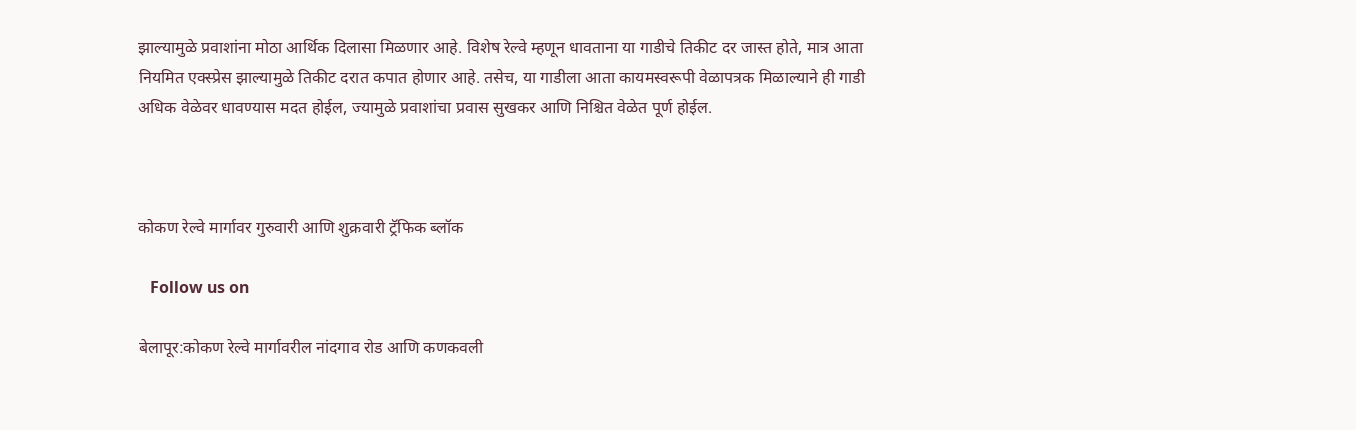झाल्यामुळे प्रवाशांना मोठा आर्थिक दिलासा मिळणार आहे. विशेष रेल्वे म्हणून धावताना या गाडीचे तिकीट दर जास्त होते, मात्र आता नियमित एक्स्प्रेस झाल्यामुळे तिकीट दरात कपात होणार आहे. तसेच, या गाडीला आता कायमस्वरूपी वेळापत्रक मिळाल्याने ही गाडी अधिक वेळेवर धावण्यास मदत होईल, ज्यामुळे प्रवाशांचा प्रवास सुखकर आणि निश्चित वेळेत पूर्ण होईल.



कोकण रेल्वे मार्गावर गुरुवारी आणि शुक्रवारी ट्रॅफिक ब्लॉक

   Follow us on

बेलापूर:कोकण रेल्वे मार्गावरील नांदगाव रोड आणि कणकवली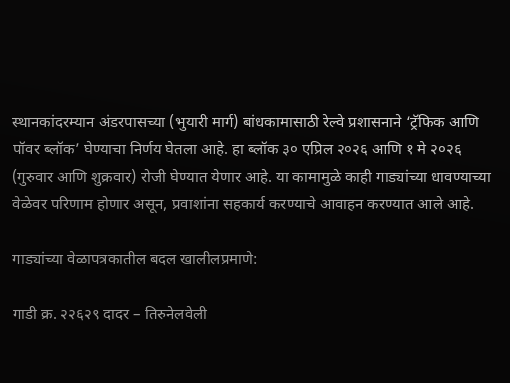स्थानकांदरम्यान अंडरपासच्या (भुयारी मार्ग) बांधकामासाठी रेल्वे प्रशासनाने ‘ट्रॅफिक आणि पॉवर ब्लॉक’ घेण्याचा निर्णय घेतला आहे. हा ब्लॉक ३० एप्रिल २०२६ आणि १ मे २०२६ (गुरुवार आणि शुक्रवार) रोजी घेण्यात येणार आहे. या कामामुळे काही गाड्यांच्या धावण्याच्या वेळेवर परिणाम होणार असून, प्रवाशांना सहकार्य करण्याचे आवाहन करण्यात आले आहे.

गाड्यांच्या वेळापत्रकातील बदल खालीलप्रमाणे:

गाडी क्र. २२६२९ दादर – तिरुनेलवेली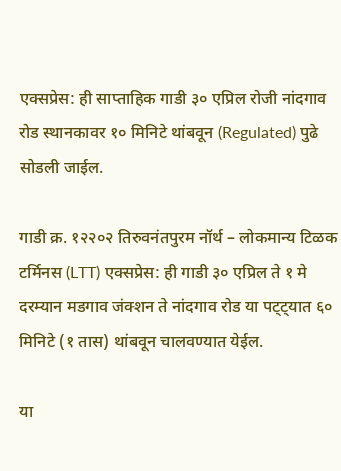एक्सप्रेस: ही साप्ताहिक गाडी ३० एप्रिल रोजी नांदगाव रोड स्थानकावर १० मिनिटे थांबवून (Regulated) पुढे सोडली जाईल.

गाडी क्र. १२२०२ तिरुवनंतपुरम नॉर्थ – लोकमान्य टिळक टर्मिनस (LTT) एक्सप्रेस: ही गाडी ३० एप्रिल ते १ मे दरम्यान मडगाव जंक्शन ते नांदगाव रोड या पट्ट्यात ६० मिनिटे (१ तास) थांबवून चालवण्यात येईल.

या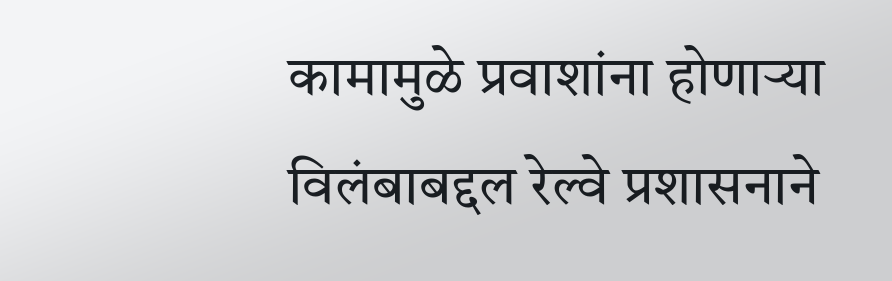कामामुळे प्रवाशांना होणाऱ्या विलंबाबद्दल रेल्वे प्रशासनाने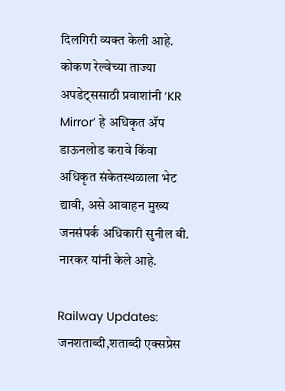दिलगिरी व्यक्त केली आहे. कोकण रेल्वेच्या ताज्या अपडेट्ससाठी प्रवाशांनी ‘KR Mirror’ हे अधिकृत ॲप डाऊनलोड करावे किंवा अधिकृत संकेतस्थळाला भेट द्यावी, असे आवाहन मुख्य जनसंपर्क अधिकारी सुनील बी. नारकर यांनी केले आहे.

Railway Updates: जनशताब्दी,शताब्दी एक्सप्रेस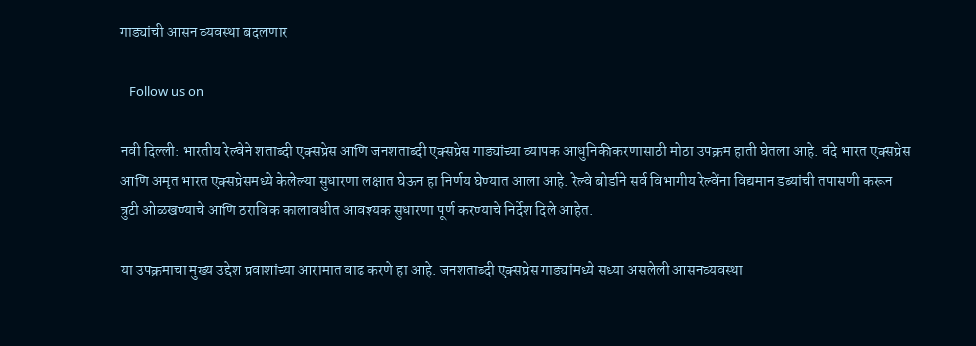गाड्यांची आसन व्यवस्था बदलणार

   Follow us on

नवी दिल्ली: भारतीय रेल्वेने शताब्दी एक्सप्रेस आणि जनशताब्दी एक्सप्रेस गाड्यांच्या व्यापक आधुनिकीकरणासाठी मोठा उपक्रम हाती घेतला आहे. वंदे भारत एक्सप्रेस आणि अमृत भारत एक्सप्रेसमध्ये केलेल्या सुधारणा लक्षात घेऊन हा निर्णय घेण्यात आला आहे. रेल्वे बोर्डाने सर्व विभागीय रेल्वेंना विद्यमान डब्यांची तपासणी करून त्रुटी ओळखण्याचे आणि ठराविक कालावधीत आवश्यक सुधारणा पूर्ण करण्याचे निर्देश दिले आहेत.

या उपक्रमाचा मुख्य उद्देश प्रवाशांच्या आरामात वाढ करणे हा आहे. जनशताब्दी एक्सप्रेस गाड्यांमध्ये सध्या असलेली आसनव्यवस्था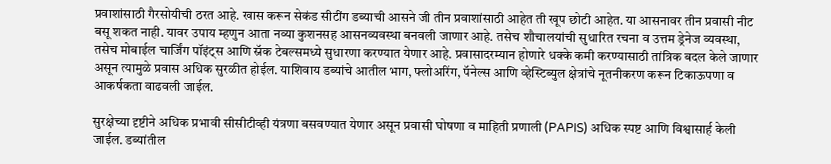प्रवाशांसाठी गैरसोयीची ठरत आहे. खास करून सेकंड सीटींग डब्याची आसने जी तीन प्रवाशांसाठी आहेत ती खूप छोटी आहेत. या आसनावर तीन प्रवासी नीट बसू शकत नाही. यावर उपाय म्हणुन आता नव्या कुशनसह आसनव्यवस्था बनवली जाणार आहे. तसेच शौचालयांची सुधारित रचना व उत्तम ड्रेनेज व्यवस्था, तसेच मोबाईल चार्जिंग पॉइंट्स आणि स्नॅक टेबल्समध्ये सुधारणा करण्यात येणार आहे. प्रवासादरम्यान होणारे धक्के कमी करण्यासाठी तांत्रिक बदल केले जाणार असून त्यामुळे प्रवास अधिक सुरळीत होईल. याशिवाय डब्यांचे आतील भाग, फ्लोअरिंग, पॅनेल्स आणि व्हेस्टिब्युल क्षेत्रांचे नूतनीकरण करून टिकाऊपणा व आकर्षकता वाढवली जाईल.

सुरक्षेच्या दृष्टीने अधिक प्रभावी सीसीटीव्ही यंत्रणा बसवण्यात येणार असून प्रवासी घोषणा व माहिती प्रणाली (PAPIS) अधिक स्पष्ट आणि विश्वासार्ह केली जाईल. डब्यांतील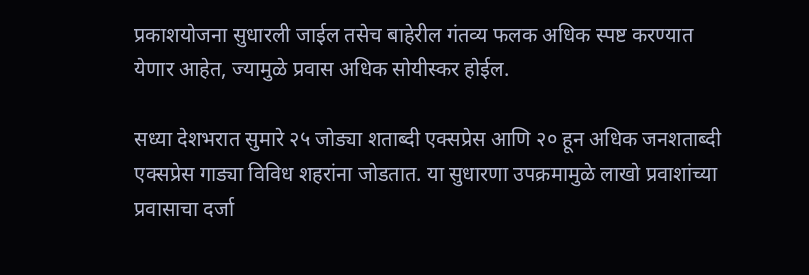प्रकाशयोजना सुधारली जाईल तसेच बाहेरील गंतव्य फलक अधिक स्पष्ट करण्यात येणार आहेत, ज्यामुळे प्रवास अधिक सोयीस्कर होईल.

सध्या देशभरात सुमारे २५ जोड्या शताब्दी एक्सप्रेस आणि २० हून अधिक जनशताब्दी एक्सप्रेस गाड्या विविध शहरांना जोडतात. या सुधारणा उपक्रमामुळे लाखो प्रवाशांच्या प्रवासाचा दर्जा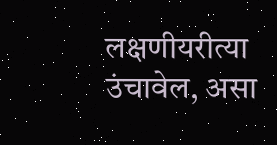लक्षणीयरीत्या उंचावेल, असा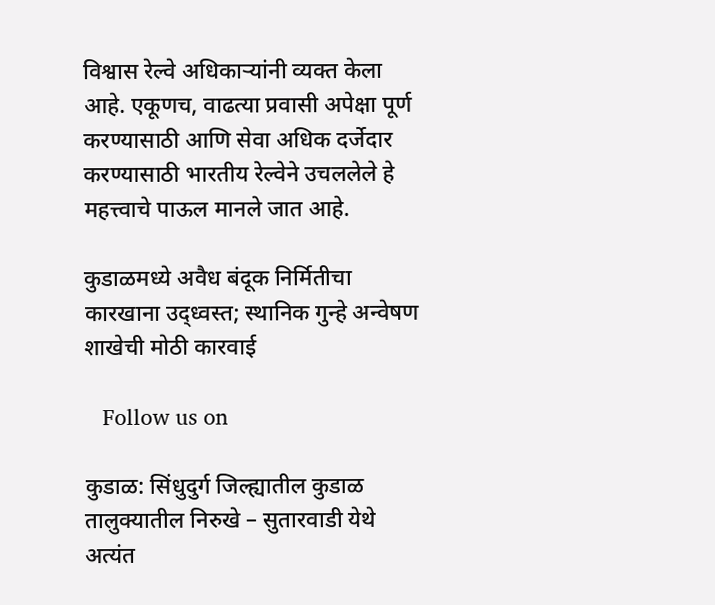विश्वास रेल्वे अधिकाऱ्यांनी व्यक्त केला आहे. एकूणच, वाढत्या प्रवासी अपेक्षा पूर्ण करण्यासाठी आणि सेवा अधिक दर्जेदार करण्यासाठी भारतीय रेल्वेने उचललेले हे महत्त्वाचे पाऊल मानले जात आहे.

कुडाळमध्ये अवैध बंदूक निर्मितीचा कारखाना उद्ध्वस्त; स्थानिक गुन्हे अन्वेषण शाखेची मोठी कारवाई

   Follow us on

कुडाळ: सिंधुदुर्ग जिल्ह्यातील कुडाळ तालुक्यातील निरुखे – सुतारवाडी येथे अत्यंत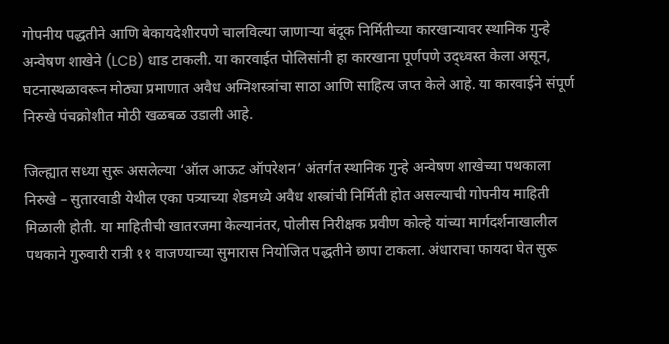गोपनीय पद्धतीने आणि बेकायदेशीरपणे चालविल्या जाणाऱ्या बंदूक निर्मितीच्या कारखान्यावर स्थानिक गुन्हे अन्वेषण शाखेने (LCB) धाड टाकली. या कारवाईत पोलिसांनी हा कारखाना पूर्णपणे उद्ध्वस्त केला असून, घटनास्थळावरून मोठ्या प्रमाणात अवैध अग्निशस्त्रांचा साठा आणि साहित्य जप्त केले आहे. या कारवाईने संपूर्ण निरुखे पंचक्रोशीत मोठी खळबळ उडाली आहे.

जिल्ह्यात सध्या सुरू असलेल्या ‘ऑल आऊट ऑपरेशन’ अंतर्गत स्थानिक गुन्हे अन्वेषण शाखेच्या पथकाला निरुखे – सुतारवाडी येथील एका पत्र्याच्या शेडमध्ये अवैध शस्त्रांची निर्मिती होत असल्याची गोपनीय माहिती मिळाली होती. या माहितीची खातरजमा केल्यानंतर, पोलीस निरीक्षक प्रवीण कोल्हे यांच्या मार्गदर्शनाखालील पथकाने गुरुवारी रात्री ११ वाजण्याच्या सुमारास नियोजित पद्धतीने छापा टाकला. अंधाराचा फायदा घेत सुरू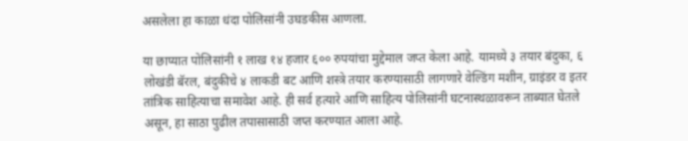असलेला हा काळा धंदा पोलिसांनी उघडकीस आणला.

या छाप्यात पोलिसांनी १ लाख १४ हजार ६०० रुपयांचा मुद्देमाल जप्त केला आहे. यामध्ये ३ तयार बंदुका, ६ लोखंडी बॅरल, बंदुकीचे ४ लाकडी बट आणि शस्त्रे तयार करण्यासाठी लागणारे वेल्डिंग मशीन, ग्राइंडर व इतर तांत्रिक साहित्याचा समावेश आहे. ही सर्व हत्यारे आणि साहित्य पोलिसांनी घटनास्थळावरून ताब्यात घेतले असून, हा साठा पुढील तपासासाठी जप्त करण्यात आला आहे.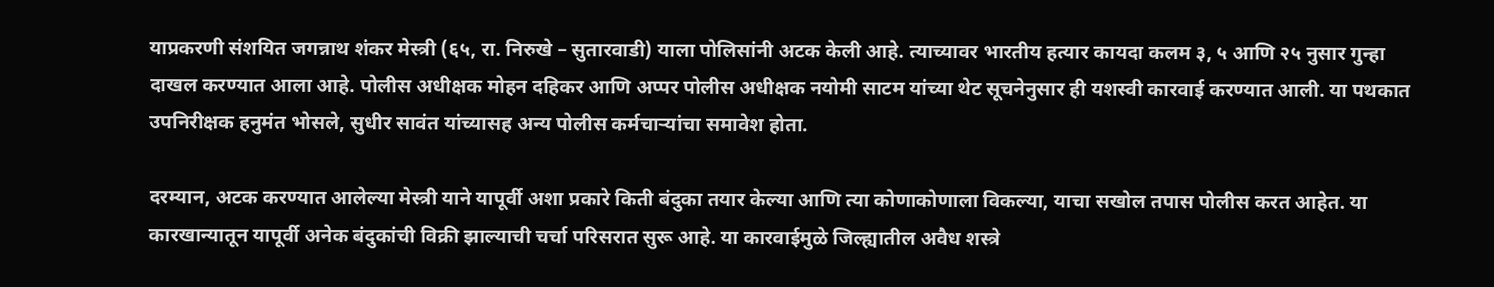याप्रकरणी संशयित जगन्नाथ शंकर मेस्त्री (६५, रा. निरुखे – सुतारवाडी) याला पोलिसांनी अटक केली आहे. त्याच्यावर भारतीय हत्यार कायदा कलम ३, ५ आणि २५ नुसार गुन्हा दाखल करण्यात आला आहे. पोलीस अधीक्षक मोहन दहिकर आणि अप्पर पोलीस अधीक्षक नयोमी साटम यांच्या थेट सूचनेनुसार ही यशस्वी कारवाई करण्यात आली. या पथकात उपनिरीक्षक हनुमंत भोसले, सुधीर सावंत यांच्यासह अन्य पोलीस कर्मचाऱ्यांचा समावेश होता.

दरम्यान, अटक करण्यात आलेल्या मेस्त्री याने यापूर्वी अशा प्रकारे किती बंदुका तयार केल्या आणि त्या कोणाकोणाला विकल्या, याचा सखोल तपास पोलीस करत आहेत. या कारखान्यातून यापूर्वी अनेक बंदुकांची विक्री झाल्याची चर्चा परिसरात सुरू आहे. या कारवाईमुळे जिल्ह्यातील अवैध शस्त्रे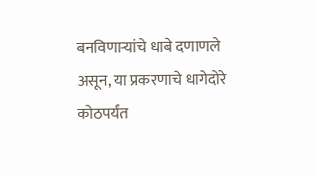बनविणाऱ्यांचे धाबे दणाणले असून, या प्रकरणाचे धागेदोरे कोठपर्यंत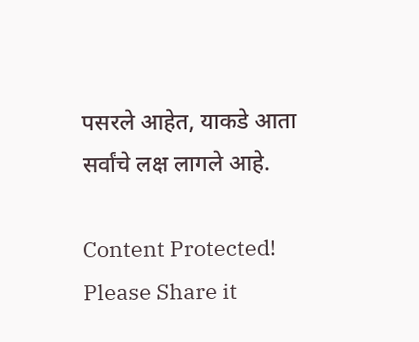पसरले आहेत, याकडे आता सर्वांचे लक्ष लागले आहे.

Content Protected! Please Share it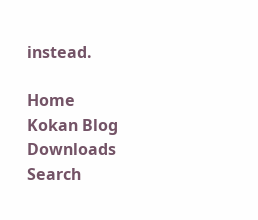instead.

Home
Kokan Blog
Downloads
Search